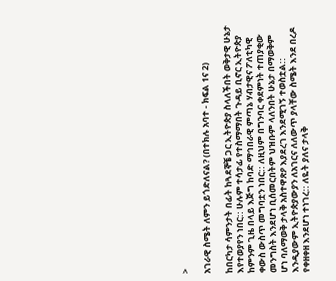>

አገራዊ ስሜት ለምን ይጎድለናል? (በተክሉ አባተ - ክፍል 1ና 2)

ከበርካታ ሳምንታት በፊት ከጓደኞቼ ጋር ኢትዮጵያ ስላለችበት ወቅታዊ ሁኔታ እየተወያየን ነበር:: ሁሉም ተሳታፊ የተስማማበት ጉዳይ ቢኖር ኢትዮጵያ ከምንም ጊዜ በላይ እጅግ ከባድ ማኅበራዊ ምጣኔ ሃብታዊና ፖለቲካዊ ቀውስ ውስጥ መግባቷን ነበር:: ለዚህም በግንባር ቀደምነት ተጠያቂው መንግስት እንደሆነ ቢሰመርበትም ህዝቡም ላለንበት ሁኔታ በማወቅም ሆነ ባለማወቅ ታላቅ አስተዋጽዖ እያደረገ እንደሚገኝ ተወስቷል::
እንዲያውም ኢትዮጵያውያን ለአገርና ለለውጥ ያላቸው ስሜት እንደ በረዶ የቀዘቀዘ እንደሆነ ተነገረ:: ለዬት ያለና ታላቅ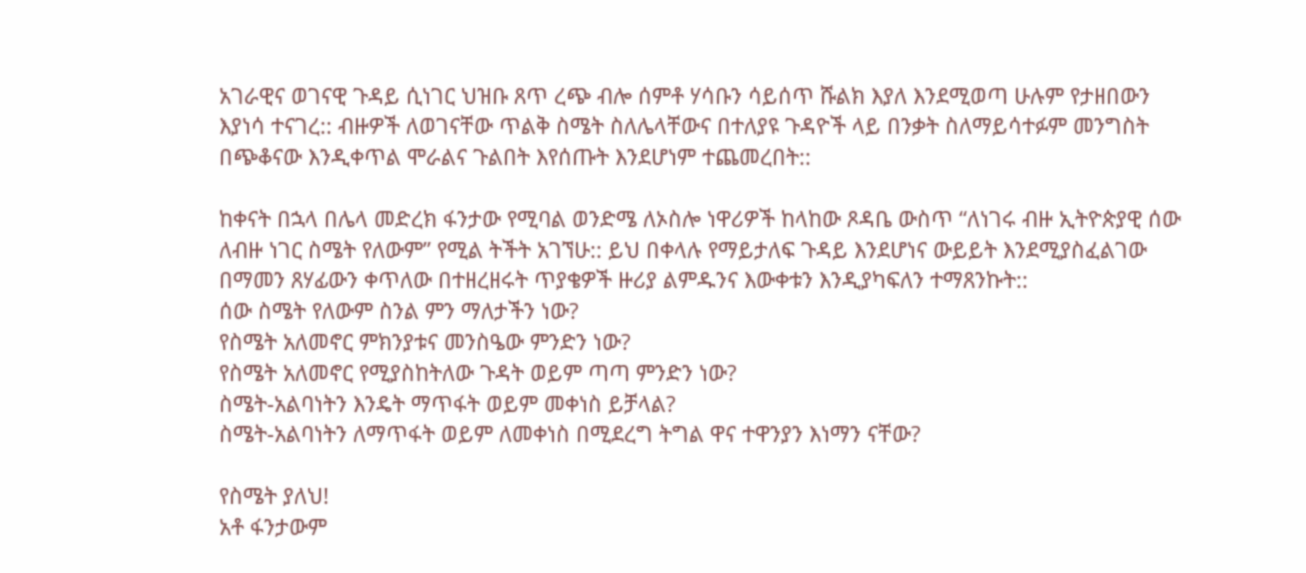አገራዊና ወገናዊ ጉዳይ ሲነገር ህዝቡ ጸጥ ረጭ ብሎ ሰምቶ ሃሳቡን ሳይሰጥ ሹልክ እያለ እንደሚወጣ ሁሉም የታዘበውን እያነሳ ተናገረ:: ብዙዎች ለወገናቸው ጥልቅ ስሜት ስለሌላቸውና በተለያዩ ጉዳዮች ላይ በንቃት ስለማይሳተፉም መንግስት በጭቆናው እንዲቀጥል ሞራልና ጉልበት እየሰጡት እንደሆነም ተጨመረበት::

ከቀናት በኋላ በሌላ መድረክ ፋንታው የሚባል ወንድሜ ለኦስሎ ነዋሪዎች ከላከው ጾዳቤ ውስጥ “ለነገሩ ብዙ ኢትዮጵያዊ ሰው ለብዙ ነገር ስሜት የለውም” የሚል ትችት አገኘሁ:: ይህ በቀላሉ የማይታለፍ ጉዳይ እንደሆነና ውይይት እንደሚያስፈልገው በማመን ጸሃፊውን ቀጥለው በተዘረዘሩት ጥያቄዎች ዙሪያ ልምዱንና እውቀቱን እንዲያካፍለን ተማጸንኩት::
ሰው ስሜት የለውም ስንል ምን ማለታችን ነው?
የስሜት አለመኖር ምክንያቱና መንስዔው ምንድን ነው?
የስሜት አለመኖር የሚያስከትለው ጉዳት ወይም ጣጣ ምንድን ነው?
ስሜት-አልባነትን እንዴት ማጥፋት ወይም መቀነስ ይቻላል?
ስሜት-አልባነትን ለማጥፋት ወይም ለመቀነስ በሚደረግ ትግል ዋና ተዋንያን እነማን ናቸው?

የስሜት ያለህ!
አቶ ፋንታውም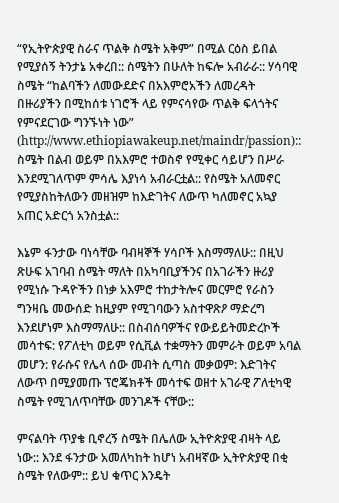“የኢትዮጵያዊ ስራና ጥልቅ ስሜት አቅም” በሚል ርዕስ ይበል የሚያሰኝ ትንታኔ አቀረበ:: ስሜትን በሁለት ከፍሎ አብራራ:: ሃሳባዊ ስሜት “ከልባችን ለመውደድና በአእምሮአችን ለመረዳት በዙሪያችን በሚከሰቱ ነገሮች ላይ የምናሳየው ጥልቅ ፍላጎትና የምናደርገው ግንኙነት ነው”
(http://www.ethiopiawakeup.net/maindr/passion):: ስሜት በልብ ወይም በአእምሮ ተወስኖ የሚቀር ሳይሆን በሥራ እንደሚገለጥም ምሳሌ እያነሳ አብራርቷል:: የስሜት አለመኖር የሚያስከትለውን መዘዝም ከእድገትና ለውጥ ካለመኖር አኳያ አጠር አድርጎ አንስቷል::

እኔም ፋንታው ባነሳቸው ባብዛኞች ሃሳቦች እስማማለሁ:: በዚህ ጽሁፍ አገባብ ስሜት ማለት በአካባቢያችንና በአገራችን ዙሪያ የሚነሱ ጉዳዮችን በነቃ አእምሮ ተከታትሎና መርምሮ የራስን ግንዛቤ መውሰድ ከዚያም የሚገባውን አስተዋጽዖ ማድረግ እንደሆነም እስማማለሁ:: በስብሰባዎችና የውይይትመድረኮች መሳተፍ: የፖለቲካ ወይም የሲቪል ተቋማትን መምራት ወይም አባል መሆን: የራሱና የሌላ ሰው መብት ሲጣስ መቃወም: እድገትና ለውጥ በሚያመጡ ፕሮጄክቶች መሳተፍ ወዘተ አገራዊ ፖለቲካዊ ስሜት የሚገለጥባቸው መንገዶች ናቸው::

ምናልባት ጥያቄ ቢኖረኝ ስሜት በሌለው ኢትዮጵያዊ ብዛት ላይ ነው:: እንደ ፋንታው አመለካከት ከሆነ አብዛኛው ኢትዮጵያዊ በቂ ስሜት የለውም:: ይህ ቁጥር እንዴት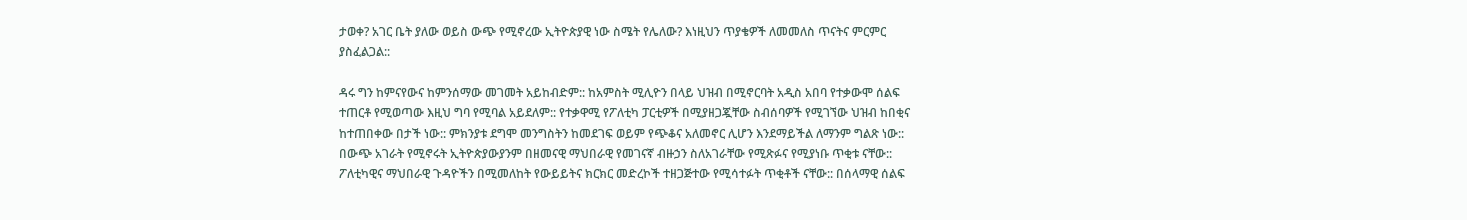ታወቀ? አገር ቤት ያለው ወይስ ውጭ የሚኖረው ኢትዮጵያዊ ነው ስሜት የሌለው? እነዚህን ጥያቄዎች ለመመለስ ጥናትና ምርምር ያስፈልጋል::

ዳሩ ግን ከምናየውና ከምንሰማው መገመት አይከብድም:: ከአምስት ሚሊዮን በላይ ህዝብ በሚኖርባት አዲስ አበባ የተቃውሞ ሰልፍ ተጠርቶ የሚወጣው እዚህ ግባ የሚባል አይደለም:: የተቃዋሚ የፖለቲካ ፓርቲዎች በሚያዘጋጇቸው ስብሰባዎች የሚገኘው ህዝብ ከበቂና ከተጠበቀው በታች ነው:: ምክንያቱ ደግሞ መንግስትን ከመደገፍ ወይም የጭቆና አለመኖር ሊሆን እንደማይችል ለማንም ግልጽ ነው:: በውጭ አገራት የሚኖሩት ኢትዮጵያውያንም በዘመናዊ ማህበራዊ የመገናኛ ብዙኃን ስለአገራቸው የሚጽፉና የሚያነቡ ጥቂቱ ናቸው:: ፖለቲካዊና ማህበራዊ ጉዳዮችን በሚመለከት የውይይትና ክርክር መድረኮች ተዘጋጅተው የሚሳተፉት ጥቂቶች ናቸው:: በሰላማዊ ሰልፍ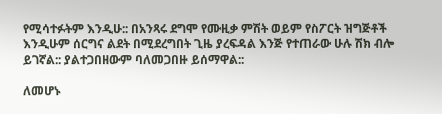የሚሳተፉትም እንዲሁ:: በአንጻሩ ደግሞ የሙዚቃ ምሽት ወይም የስፖርት ዝግጅቶች እንዲሁም ሰርግና ልደት በሚደረግበት ጊዜ ያረፍዳል እንጅ የተጠራው ሁሉ ሽክ ብሎ ይገኛል:: ያልተጋበዘውም ባለመጋበዙ ይሰማዋል::

ለመሆኑ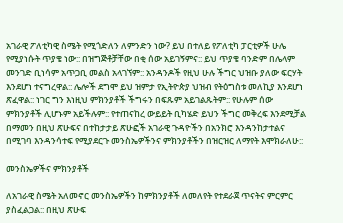አገራዊ ፖለቲካዊ ስሜት የሚጎድለን ለምንድን ነው? ይህ በተለይ የፖለቲካ ፓርቲዎች ሁሌ የሚያነሱት ጥያቄ ነው:: በዝግጅቶቻቸው በቂ ሰው አይገኝምና:: ይህ ጥያቄ ባንድም በሌላም መንገድ ቢነሳም አጥጋቢ መልስ አላገኘም:: አንዳንዶች የዚህ ሁሉ ችግር ህዝቡ ያለው ፍርሃት እንደሆነ ተናግረዋል:: ሌሎች ደግሞ ይህ ዝምታ የኢትዮጵያ ህዝብ የትዕግስቱ መለኪያ እንደሆነ ጽፈዋል:: ነገር ግን እነዚህ ምክንያቶች ችግሩን በፍጹም አይገልጹትም:: የሁሉም ሰው ምክንያቶች ሊሆኑም አይችሉም:: የተጠናከረ ውይይት ቢካሄድ ይህን ችግር መቅረፍ እንደሚቻል በማመን በዚህ ጽሁፍና በተከታታይ ጽሁፎች አገራዊ ጉዳዮችን በአንክሮ እንዳንከታተልና በሚገባ እንዳንሳተፍ የሚያደርጉ መንስኤዎችንና ምክንያቶችን በዝርዝር ለማየት እሞክራለሁ::

መንስኤዎችና ምክንያቶች

ለአገራዊ ስሜት አለመኖር መንስኤዎችን ከምክንያቶች ለመለየት የተደራጀ ጥናትና ምርምር ያስፈልጋል:: በዚህ ጽሁፍ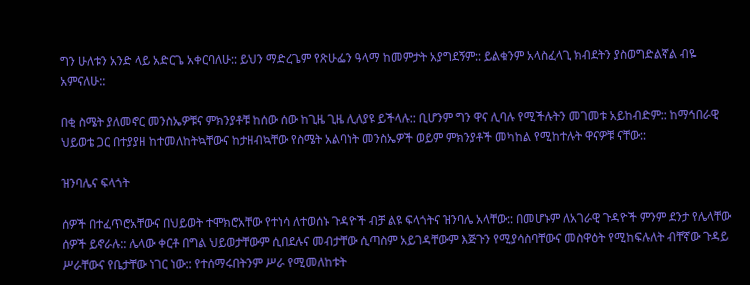ግን ሁለቱን አንድ ላይ አድርጌ አቀርባለሁ:: ይህን ማድረጌም የጽሁፌን ዓላማ ከመምታት አያግደኝም:: ይልቁንም አላስፈላጊ ክብደትን ያስወግድልኛል ብዬ አምናለሁ::

በቂ ስሜት ያለመኖር መንስኤዎቹና ምክንያቶቹ ከሰው ሰው ከጊዜ ጊዜ ሊለያዩ ይችላሉ:: ቢሆንም ግን ዋና ሊባሉ የሚችሉትን መገመቱ አይከብድም:: ከማኅበራዊ ህይወቴ ጋር በተያያዘ ከተመለከትኳቸውና ከታዘብኳቸው የስሜት አልባነት መንስኤዎች ወይም ምክንያቶች መካከል የሚከተሉት ዋናዎቹ ናቸው::

ዝንባሌና ፍላጎት

ሰዎች በተፈጥሮአቸውና በህይወት ተሞክሮአቸው የተነሳ ለተወሰኑ ጉዳዮች ብቻ ልዩ ፍላጎትና ዝንባሌ አላቸው:: በመሆኑም ለአገራዊ ጉዳዮች ምንም ደንታ የሌላቸው ሰዎች ይኖራሉ:: ሌላው ቀርቶ በግል ህይወታቸውም ሲበደሉና መብታቸው ሲጣስም አይገዳቸውም እጅጉን የሚያሳስባቸውና መስዋዕት የሚከፍሉለት ብቸኛው ጉዳይ ሥራቸውና የቤታቸው ነገር ነው:: የተሰማሩበትንም ሥራ የሚመለከቱት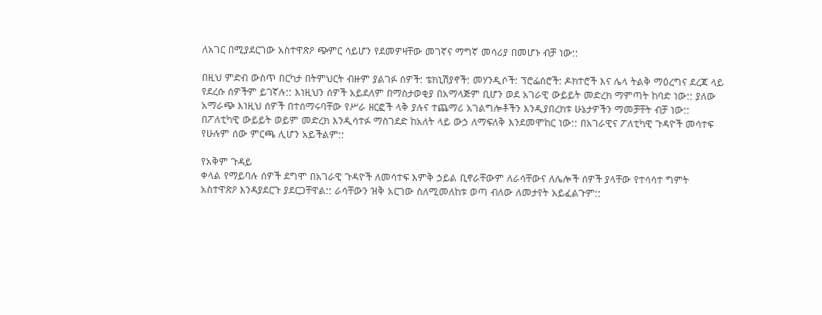ለአገር በሚያደርገው አስተዋጽዖ ጭምር ሳይሆን የደመዎዛቸው መገኛና ማግኛ መሳሪያ በመሆኑ ብቻ ነው::

በዚህ ምድብ ውስጥ በርካታ በትምህርት ብዙም ያልገፉ ሰዎች: ቴክኒሽያኖች: መሃንዲሶች: ፕሮፌሰሮች: ዶክተሮች እና ሌላ ትልቅ ማዕረግና ደረጃ ላይ የደረሱ ሰዎችም ይገኛሉ:: እነዚህን ሰዎች አይደለም በማስታወቂያ በአማላጅም ቢሆን ወደ አገራዊ ውይይት መድረክ ማምጣት ከባድ ነው:: ያለው አማራጭ እነዚህ ሰዎች በተሰማሩባቸው የሥራ ዘርፎች ላቅ ያሉና ተጨማሪ አገልግሎቶችን እንዲያበረክቱ ሁኔታዎችን ማመቻቸት ብቻ ነው:: በፖለቲካዊ ውይይት ወይም መድረክ እንዲሳተፉ ማስገደድ ከአለት ላይ ውኃ ለማፍለቅ እንደመሞከር ነው:: በአገራዊና ፖለቲካዊ ጉዳዮች መሳተፍ የሁሉም ሰው ምርጫ ሊሆን አይችልም::

የአቅም ጉዳይ
ቀላል የማይባሉ ሰዎች ደግሞ በአገራዊ ጉዳዮች ለመሳተፍ እምቅ ኃይል ቢኖራቸውም ለራሳቸውና ለሌሎች ሰዎች ያላቸው የተሳሳተ ግምት አስተዋጽዖ እንዳያደርጉ ያደርጋቸዋል:: ራሳቸውን ዝቅ አርገው ስለሚመለከቱ ወጣ ብለው ለመታየት አይፈልጉም::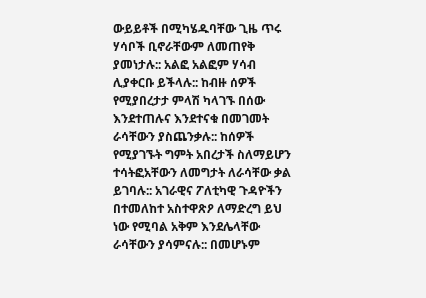ውይይቶች በሚካሄዱባቸው ጊዜ ጥሩ ሃሳቦች ቢኖራቸውም ለመጠየቅ ያመነታሉ:: አልፎ አልፎም ሃሳብ ሊያቀርቡ ይችላሉ:: ከብዙ ሰዎች የሚያበረታታ ምላሽ ካላገኙ በሰው እንደተጠሉና እንደተናቁ በመገመት ራሳቸውን ያስጨንቃሉ:: ከሰዎች የሚያገኙት ግምት አበረታች ስለማይሆን ተሳትፎአቸውን ለመግታት ለራሳቸው ቃል ይገባሉ:: አገራዊና ፖለቲካዊ ጉዳዮችን በተመለከተ አስተዋጽዖ ለማድረግ ይህ ነው የሚባል አቅም እንደሌላቸው ራሳቸውን ያሳምናሉ:: በመሆኑም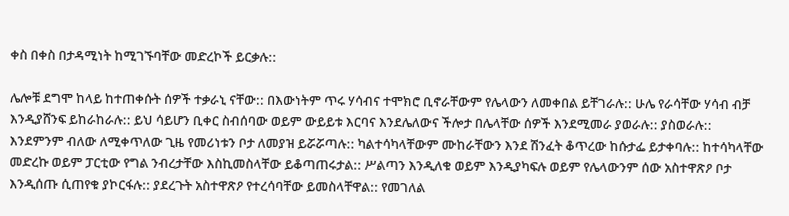ቀስ በቀስ በታዳሚነት ከሚገኙባቸው መድረኮች ይርቃሉ::

ሌሎቹ ደግሞ ከላይ ከተጠቀሱት ሰዎች ተቃራኒ ናቸው:: በእውነትም ጥሩ ሃሳብና ተሞክሮ ቢኖራቸውም የሌላውን ለመቀበል ይቸገራሉ:: ሁሌ የራሳቸው ሃሳብ ብቻ እንዲያሸንፍ ይከራከራሉ:: ይህ ሳይሆን ቢቀር ስብሰባው ወይም ውይይቱ እርባና እንደሌለውና ችሎታ በሌላቸው ሰዎች እንደሚመራ ያወራሉ:: ያስወራሉ:: እንደምንም ብለው ለሚቀጥለው ጊዜ የመሪነቱን ቦታ ለመያዝ ይሯሯጣሉ:: ካልተሳካላቸውም ሙከራቸውን እንደ ሽንፈት ቆጥረው ከሱታፌ ይታቀባሉ:: ከተሳካላቸው መድረኩ ወይም ፓርቲው የግል ንብረታቸው እስኪመስላቸው ይቆጣጠሩታል:: ሥልጣን እንዲለቁ ወይም እንዲያካፍሉ ወይም የሌላውንም ሰው አስተዋጽዖ ቦታ እንዲሰጡ ሲጠየቁ ያኮርፋሉ:: ያደረጉት አስተዋጽዖ የተረሳባቸው ይመስላቸዋል:: የመገለል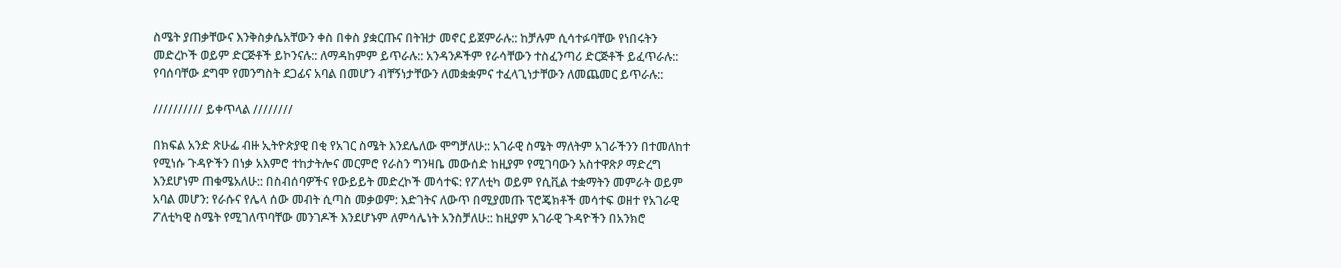ስሜት ያጠቃቸውና እንቅስቃሴአቸውን ቀስ በቀስ ያቋርጡና በትዝታ መኖር ይጀምራሉ:: ከቻሉም ሲሳተፉባቸው የነበሩትን መድረኮች ወይም ድርጅቶች ይኮንናሉ:: ለማዳከምም ይጥራሉ:: አንዳንዶችም የራሳቸውን ተስፈንጣሪ ድርጅቶች ይፈጥራሉ:: የባሰባቸው ደግሞ የመንግስት ደጋፊና አባል በመሆን ብቸኝነታቸውን ለመቋቋምና ተፈላጊነታቸውን ለመጨመር ይጥራሉ::

////////// ይቀጥላል ////////

በክፍል አንድ ጽሁፌ ብዙ ኢትዮጵያዊ በቂ የአገር ስሜት እንደሌለው ሞግቻለሁ:: አገራዊ ስሜት ማለትም አገራችንን በተመለከተ የሚነሱ ጉዳዮችን በነቃ አእምሮ ተከታትሎና መርምሮ የራስን ግንዛቤ መውሰድ ከዚያም የሚገባውን አስተዋጽዖ ማድረግ እንደሆነም ጠቁሜአለሁ:: በስብሰባዎችና የውይይት መድረኮች መሳተፍ: የፖለቲካ ወይም የሲቪል ተቋማትን መምራት ወይም አባል መሆን: የራሱና የሌላ ሰው መብት ሲጣስ መቃወም: እድገትና ለውጥ በሚያመጡ ፕሮጄክቶች መሳተፍ ወዘተ የአገራዊ ፖለቲካዊ ስሜት የሚገለጥባቸው መንገዶች እንደሆኑም ለምሳሌነት አንስቻለሁ:: ከዚያም አገራዊ ጉዳዮችን በአንክሮ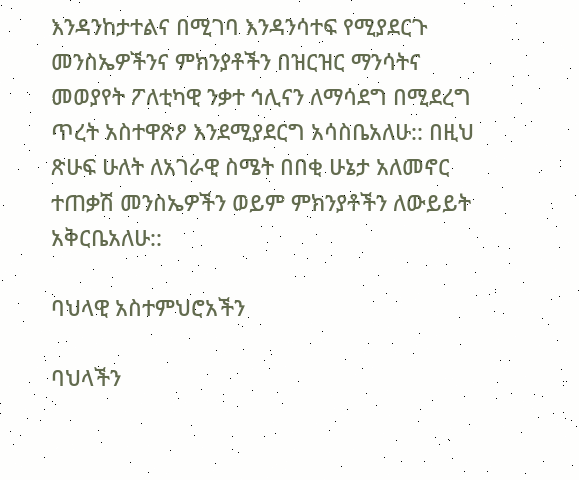እንዳንከታተልና በሚገባ እንዳንሳተፍ የሚያደርጉ መንስኤዎችንና ምክንያቶችን በዝርዝር ማንሳትና መወያየት ፖለቲካዊ ንቃተ ኅሊናን ለማሳደግ በሚደረግ ጥረት አስተዋጽዖ እንደሚያደርግ አሳስቤአለሁ:: በዚህ ጽሁፍ ሁለት ለአገራዊ ስሜት በበቂ ሁኔታ አለመኖር ተጠቃሽ መንስኤዎችን ወይም ምክንያቶችን ለውይይት አቅርቤአለሁ::

ባህላዊ አስተምህሮአችን

ባህላችን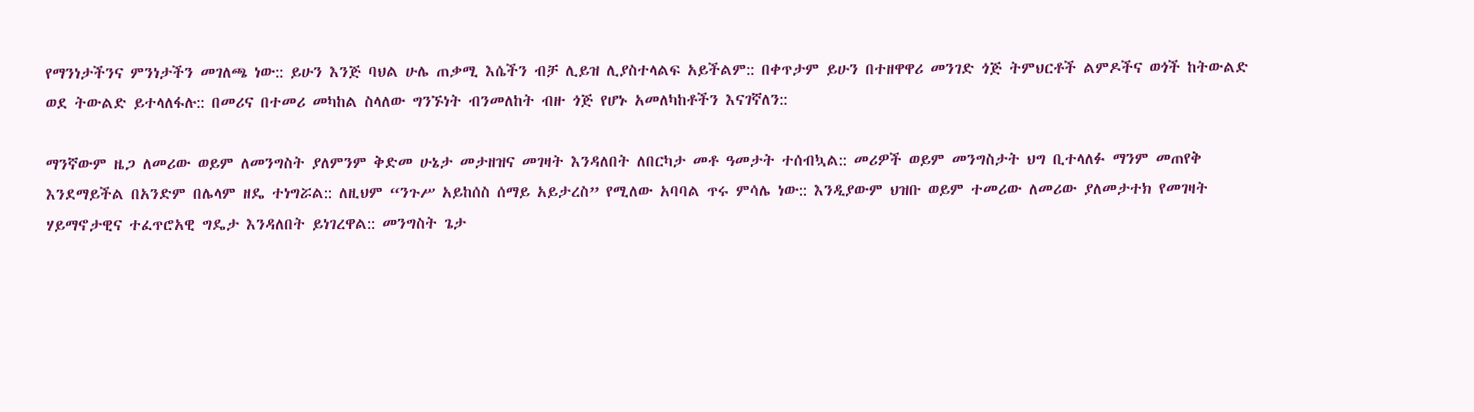የማንነታችንና ምንነታችን መገለጫ ነው:: ይሁን እንጅ ባህል ሁሌ ጠቃሚ እሴችን ብቻ ሊይዝ ሊያስተላልፍ አይችልም:: በቀጥታም ይሁን በተዘዋዋሪ መንገድ ጎጅ ትምህርቶች ልምዶችና ወጎች ከትውልድ ወደ ትውልድ ይተላለፋሉ:: በመሪና በተመሪ መካከል ስላለው ግንኙነት ብንመለከት ብዙ ጎጅ የሆኑ አመለካከቶችን እናገኛለን::

ማንኛውም ዜጋ ለመሪው ወይም ለመንግስት ያለምንም ቅድመ ሁኔታ መታዘዝና መገዛት እንዳለበት ለበርካታ መቶ ዓመታት ተሰብኳል:: መሪዎች ወይም መንግስታት ህግ ቢተላለፉ ማንም መጠየቅ እንደማይችል በአንድም በሌላም ዘዴ ተነግሯል:: ለዚህም “ንጉሥ አይከሰስ ሰማይ አይታረስ” የሚለው አባባል ጥሩ ምሳሌ ነው:: እንዲያውም ህዝቡ ወይም ተመሪው ለመሪው ያለመታተክ የመገዛት ሃይማኖታዊና ተፈጥሮአዊ ግዴታ እንዳለበት ይነገረዋል:: መንግስት ጌታ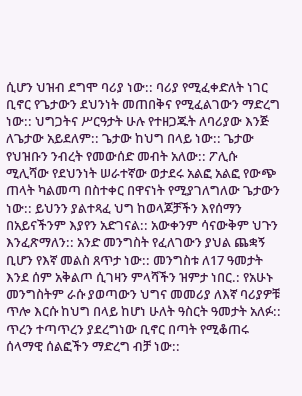ሲሆን ህዝብ ደግሞ ባሪያ ነው:: ባሪያ የሚፈቀድለት ነገር ቢኖር የጌታውን ደህንነት መጠበቅና የሚፈልገውን ማድረግ ነው:: ህግጋትና ሥርዓታት ሁሉ የተዘጋጁት ለባሪያው እንጅ ለጌታው አይደለም:: ጌታው ከህግ በላይ ነው:: ጌታው የህዝቡን ንብረት የመውሰድ መብት አለው:: ፖሊሱ ሚሊሻው የደህንነት ሠራተኛው ወታደሩ አልፎ አልፎ የውጭ ጠላት ካልመጣ በስተቀር በዋናነት የሚያገለግለው ጌታውን ነው:: ይህንን ያልተጻፈ ህግ ከወላጆቻችን እየሰማን በአይናችንም እያየን አድገናል:: አውቀንም ሳናውቅም ህጉን እንፈጽማለን:: አንድ መንግስት የፈለገውን ያህል ጨቋኝ ቢሆን የእኛ መልስ ጸጥታ ነው:: መንግስቱ ለ17 ዓመታት እንደ ሰም አቅልጦ ሲገዛን ምላሻችን ዝምታ ነበር.: የአሁኑ መንግስትም ራሱ ያወጣውን ህግና መመሪያ ለእኛ ባሪያዎቹ ጥሎ እርሱ ከህግ በላይ ከሆነ ሁለት ዓስርት ዓመታት አለፉ:: ጥረን ተጣጥረን ያደረግነው ቢኖር በጣት የሚቆጠሩ ሰላማዊ ሰልፎችን ማድረግ ብቻ ነው::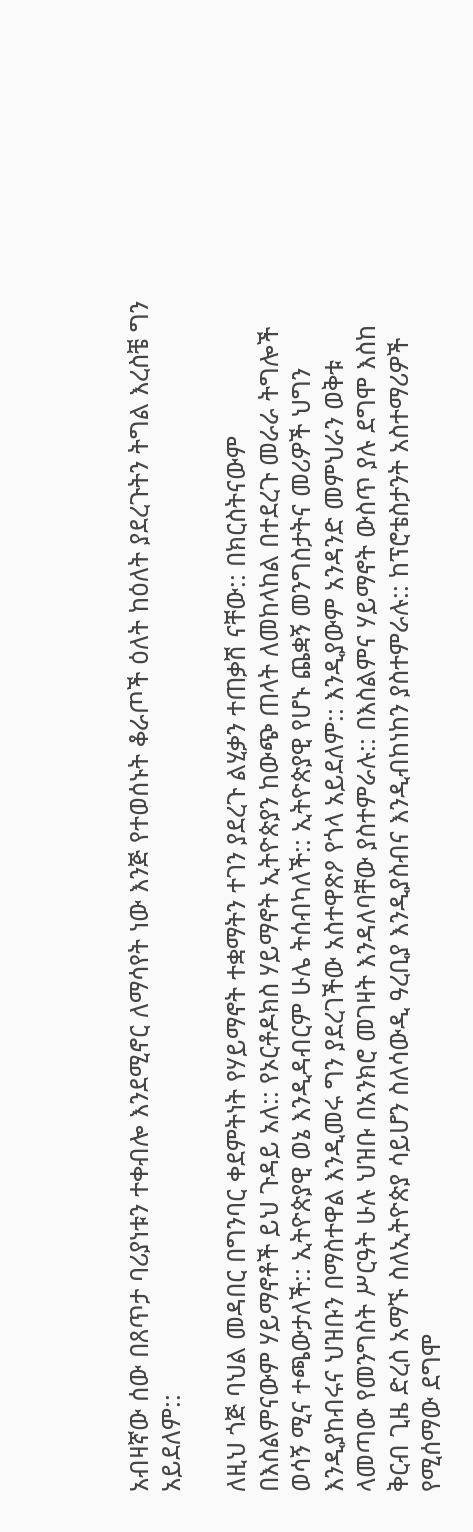አብዛኛው ሰው በጸጥታ ባሪያነቱን ተቀብሎ እንደሚኖር ለማሳየት ነው እንጅ የተወሰኑት ቆራጦች ዕለት ከዕለት ያደረጉትን ትግል እረስቼ ግን አይደለም::

ለዚህ ጎጅ ባህል መዳበር በግንባር ቀደምትነት የሃይማኖት ተቋማትን ተገን ያደረጉ ልሂቃን ተጠቃሽ ናቸው:: በክርስትናውም በእስልምናውም ሃይማኖቶች ይህ ጉዳይ አለ:: የኦርቶዶክስ ሃይማኖት ኢትዮጵያን ከውጭ ጠላት ለመከላከል በተደረጉ መራራ ትግሎች ወሳኝ ሚና ተጫውታለች:: ኢትዮጵያዊ ወኔ እንዲዳብርም ሁሌ ትሰብካለች:: ኢትዮጵያዊ የሆኑ ጨቋኝ መንግስታትና መሪዎች ህግን እንዲያከብሩና ህዝቡን በማስተዋል እንዲመሩ ግን ያደረገችው አስተዋጽዖ የጎላ አይደለም:: እንዲያውም አንዳንድ መምህራን ወቅቱ ላመጣው የመንግስት ሥርዓት ሁሉ ህዝቡ በአንክሮ መገዛት እንዳለባቸው ያስተምራሉ:: በእስልምና ሃይማኖት ውስጥ ያሉ ደግሞ እስከ ቅርብ ጊዜ ድረስ አማኙ ስለኢትዮጵያ ሳይሆን ስለሳውዲ ዓረቢያ እንዲያስብና እንዲብከነከን ያስተምራሉ:: ከፕሮቴስታንት አስተማሪዎች የሚሰማው ደግሞ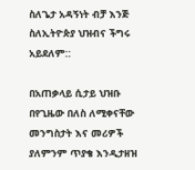ስለጌታ አዳኝነት ብቻ እንጅ ስለኢትዮጵያ ህዝብና ችግሩ አይደለም::

በአጠቃላይ ሲታይ ህዝቡ በየጊዜው በለስ ለሚቀናቸው መንግስታት እና መሪዎች ያለምንም ጥያቄ እንዲታዘዝ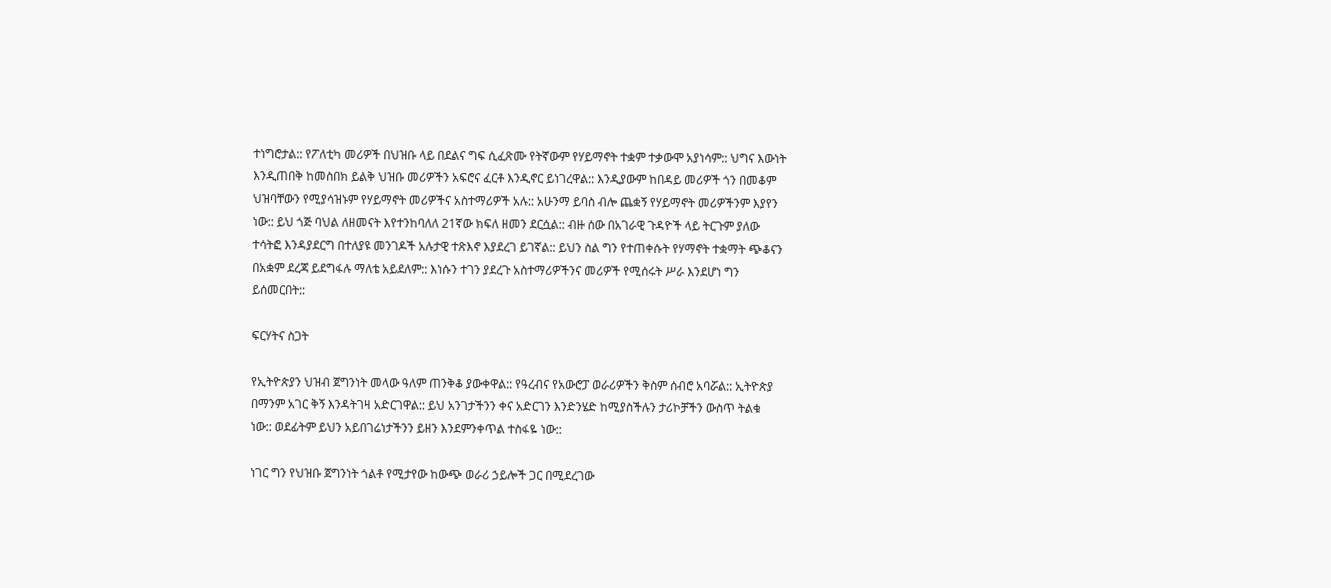ተነግሮታል:: የፖለቲካ መሪዎች በህዝቡ ላይ በደልና ግፍ ሲፈጽሙ የትኛውም የሃይማኖት ተቋም ተቃውሞ አያነሳም:: ህግና እውነት እንዲጠበቅ ከመስበክ ይልቅ ህዝቡ መሪዎችን አፍሮና ፈርቶ እንዲኖር ይነገረዋል:: እንዲያውም ከበዳይ መሪዎች ጎን በመቆም ህዝባቸውን የሚያሳዝኑም የሃይማኖት መሪዎችና አስተማሪዎች አሉ:: አሁንማ ይባስ ብሎ ጨቋኝ የሃይማኖት መሪዎችንም እያየን ነው:: ይህ ጎጅ ባህል ለዘመናት እየተንከባለለ 21ኛው ክፍለ ዘመን ደርሷል:: ብዙ ሰው በአገራዊ ጉዳዮች ላይ ትርጉም ያለው ተሳትፎ እንዳያደርግ በተለያዩ መንገዶች አሉታዊ ተጽእኖ እያደረገ ይገኛል:: ይህን ስል ግን የተጠቀሱት የሃማኖት ተቋማት ጭቆናን በአቋም ደረጃ ይደግፋሉ ማለቴ አይደለም:: እነሱን ተገን ያደረጉ አስተማሪዎችንና መሪዎች የሚሰሩት ሥራ እንደሆነ ግን ይሰመርበት::

ፍርሃትና ስጋት

የኢትዮጵያን ህዝብ ጀግንነት መላው ዓለም ጠንቅቆ ያውቀዋል:: የዓረብና የአውሮፓ ወራሪዎችን ቅስም ሰብሮ አባሯል:: ኢትዮጵያ በማንም አገር ቅኝ እንዳትገዛ አድርገዋል:: ይህ አንገታችንን ቀና አድርገን እንድንሄድ ከሚያስችሉን ታሪኮቻችን ውስጥ ትልቁ ነው:: ወደፊትም ይህን አይበገሬነታችንን ይዘን እንደምንቀጥል ተስፋዬ ነው::

ነገር ግን የህዝቡ ጀግንነት ጎልቶ የሚታየው ከውጭ ወራሪ ኃይሎች ጋር በሚደረገው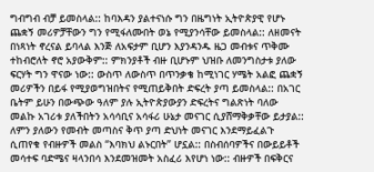ግብግብ ብቻ ይመስላል:: ከባእዳን ያልተናነሱ ግን በዜግነት ኢትዮጵያዊ የሆኑ ጨቋኝ መሪዎቻቸውን ግን የሚፋለሙበት ወኔ የሚያንሳቸው ይመስላል:: ለዘመናት በነጻነት ኖረናል ይባላል እንጅ ለአፍታም ቢሆን እያንዳንዱ ዜጋ መብቱና ጥቅሙ ተከብሮለት ኖሮ አያውቅም:: ምክንያቶች ብዙ ቢሆኑም ህዝቡ ለመንግስታቱ ያለው ፍርሃት ግን ዋናው ነው:: ውስጥ ለውስጥ በጥንቃቄ ከሚነገር ሃሜት አልፎ ጨቋኝ መሪዎችን በይፋ የሚያወግዝበትና የሚጠይቅበት ድፍረት ያጣ ይመስላል:: በአገር ቤትም ይሁን በውጭው ዓለም ያሉ ኢትዮጵያውያን ድፍረትና ግልጽነት ባለው መልኩ አገሪቱ ያለችበትን አሳሳቢና አሳፋሪ ሁኔታ መናገር ሲያሸማቅቃቸው ይታያል:: ለምን ያለውን የመብት መጣስና ቅጥ ያጣ ድህነት መናገር እንደማይፈልጉ ሲጠየቁ የብዙዎች መልስ “እባክህ ልኑርበት” ሆኗል:: በስብሰባዎችና በውይይቶች መሳተፍ ባድሜና ዛላንበሳ እንደመዝመት አስፈሪ እየሆነ ነው:: ብዙዎች በፍቅርና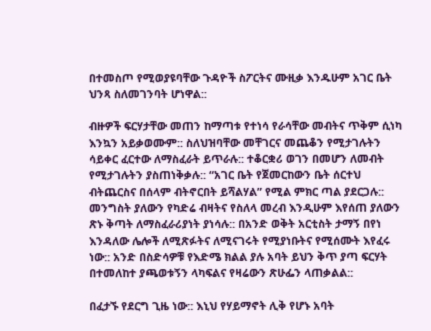በተመስጦ የሚወያዩባቸው ጉዳዮች ስፖርትና ሙዚቃ እንዱሁም አገር ቤት ህንጻ ስለመገንባት ሆነዋል::

ብዙዎች ፍርሃታቸው መጠን ከማጣቱ የተነሳ የራሳቸው መብትና ጥቅም ሲነካ እንኳን አይቃወሙም:: ስለህዝባቸው መቸገርና መጨቆን የሚታገሉትን ሳይቀር ፈርተው ለማስፈራት ይጥራሉ:: ተቆርቋሪ ወገን በመሆን ለመብት የሚታገሉትን ያስጠነቅቃሉ:: “አገር ቤት የጀመርከውን ቤት ሰርተህ ብትጨርስና በሰላም ብትኖርበት ይሻልሃል” የሚል ምክር ጣል ያደርጋሉ:: መንግስት ያለውን የካድሬ ብዛትና የስለላ መረብ እንዲሁም እየሰጠ ያለውን ጽኑ ቅጣት ለማስፈራሪያነት ያነሳሉ:: በአንድ ወቅት አርቲስት ታማኝ በየነ እንዳለው ሌሎች ለሚጽፉትና ለሚናገሩት የሚያነቡትና የሚሰሙት እየፈሩ ነው:: አንድ በስድሳዎቹ የእድሜ ክልል ያሉ አባት ይህን ቅጥ ያጣ ፍርሃት በተመለከተ ያጫወቱኝን ላካፍልና የዛሬውን ጽሁፌን ላጠቃልል::

በፈታኙ የደርግ ጊዜ ነው:: እኒህ የሃይማኖት ሊቅ የሆኑ አባት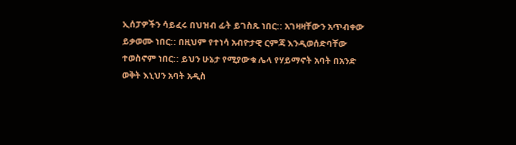ኢሰፓዎችን ሳይፈሩ በህዝብ ፊት ይገስጹ ነበር:: አገዛዛቸውን አጥብቀው ይቃወሙ ነበር:: በዚህም የተነሳ አብዮታዊ ርምጃ እንዲወሰድባቸው ተወስኖም ነበር:: ይህን ሁኔታ የሚያውቁ ሌላ የሃይማኖት አባት በአንድ ወቅት እኒህን አባት አዲስ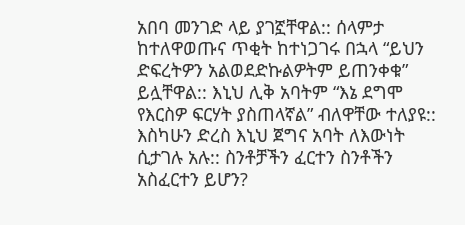አበባ መንገድ ላይ ያገኟቸዋል:: ሰላምታ ከተለዋወጡና ጥቂት ከተነጋገሩ በኋላ “ይህን ድፍረትዎን አልወደድኩልዎትም ይጠንቀቁ” ይሏቸዋል:: እኒህ ሊቅ አባትም “እኔ ደግሞ የእርስዎ ፍርሃት ያስጠላኛል” ብለዋቸው ተለያዩ:: እስካሁን ድረስ እኒህ ጀግና አባት ለእውነት ሲታገሉ አሉ:: ስንቶቻችን ፈርተን ስንቶችን አስፈርተን ይሆን?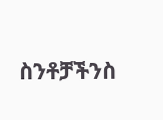ስንቶቻችንስ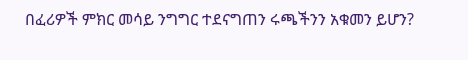በፈሪዎች ምክር መሳይ ንግግር ተደናግጠን ሩጫችንን አቁመን ይሆን?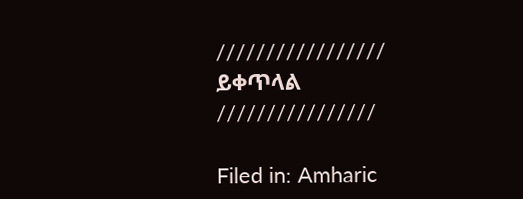///////////////// ይቀጥላል ////////////////

Filed in: Amharic